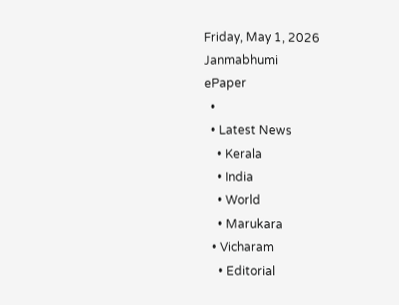Friday, May 1, 2026
Janmabhumi
ePaper
  •
  • Latest News
    • Kerala
    • India
    • World
    • Marukara
  • Vicharam
    • Editorial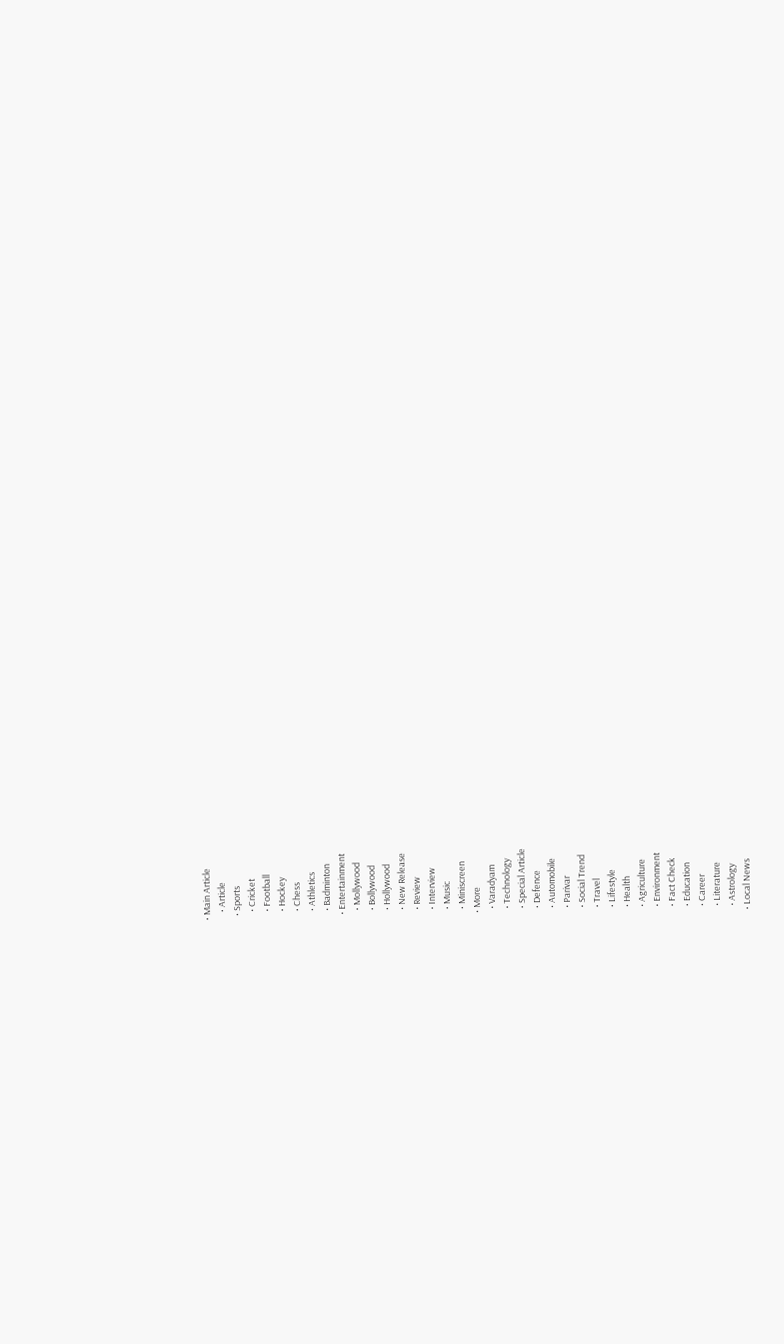• Main Article
    • Article
  • Sports
    • Cricket
    • Football
    • Hockey
    • Chess
    • Athletics
    • Badminton
  • Entertainment
    • Mollywood
    • Bollywood
    • Hollywood
    • New Release
    • Review
    • Interview
    • Music
    • Miniscreen
  • More
    • Varadyam
    • Technology
    • Special Article
    • Defence
    • Automobile
    • Parivar
    • Social Trend
    • Travel
    • Lifestyle
    • Health
    • Agriculture
    • Environment
    • Fact Check
    • Education
    • Career
    • Literature
    • Astrology
  • Local News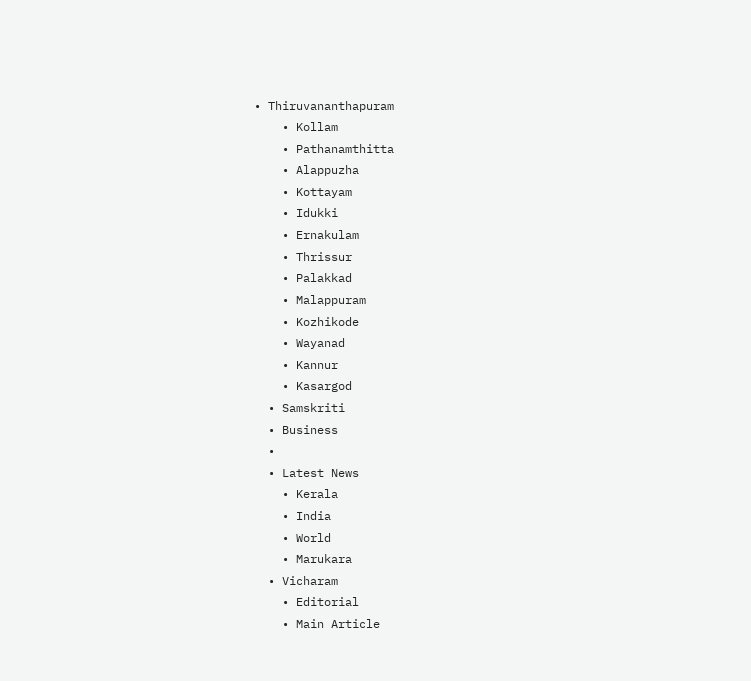• Thiruvananthapuram
    • Kollam
    • Pathanamthitta
    • Alappuzha
    • Kottayam
    • Idukki
    • Ernakulam
    • Thrissur
    • Palakkad
    • Malappuram
    • Kozhikode
    • Wayanad
    • Kannur
    • Kasargod
  • Samskriti
  • Business
  •
  • Latest News
    • Kerala
    • India
    • World
    • Marukara
  • Vicharam
    • Editorial
    • Main Article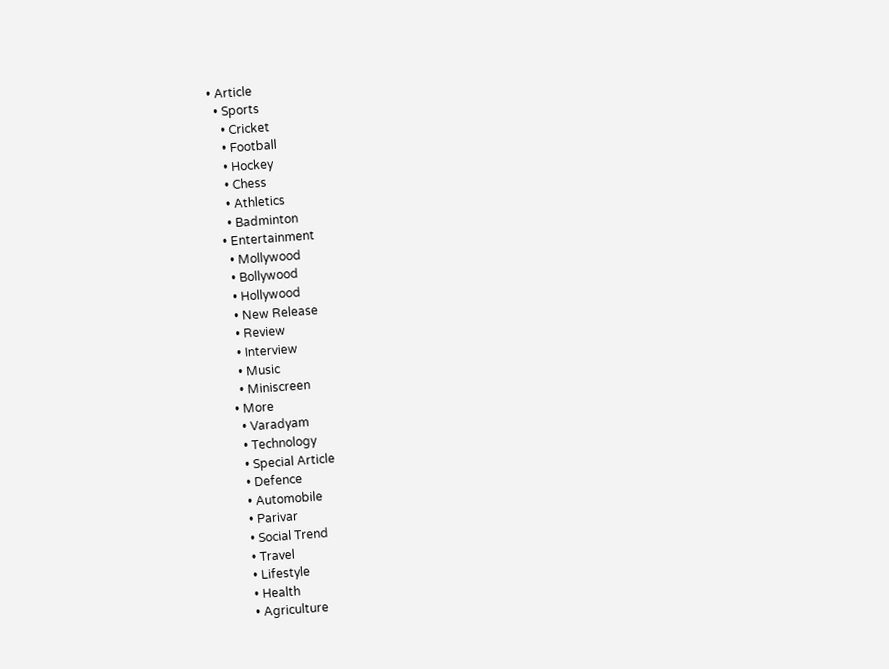• Article
  • Sports
    • Cricket
    • Football
    • Hockey
    • Chess
    • Athletics
    • Badminton
  • Entertainment
    • Mollywood
    • Bollywood
    • Hollywood
    • New Release
    • Review
    • Interview
    • Music
    • Miniscreen
  • More
    • Varadyam
    • Technology
    • Special Article
    • Defence
    • Automobile
    • Parivar
    • Social Trend
    • Travel
    • Lifestyle
    • Health
    • Agriculture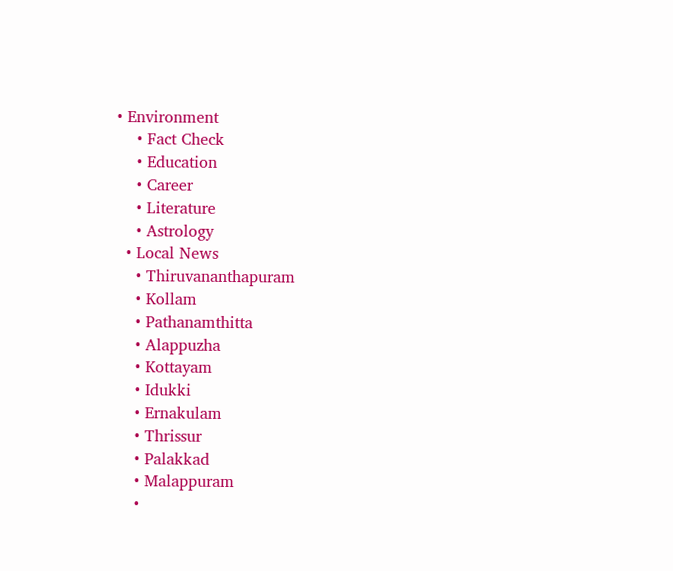• Environment
    • Fact Check
    • Education
    • Career
    • Literature
    • Astrology
  • Local News
    • Thiruvananthapuram
    • Kollam
    • Pathanamthitta
    • Alappuzha
    • Kottayam
    • Idukki
    • Ernakulam
    • Thrissur
    • Palakkad
    • Malappuram
    •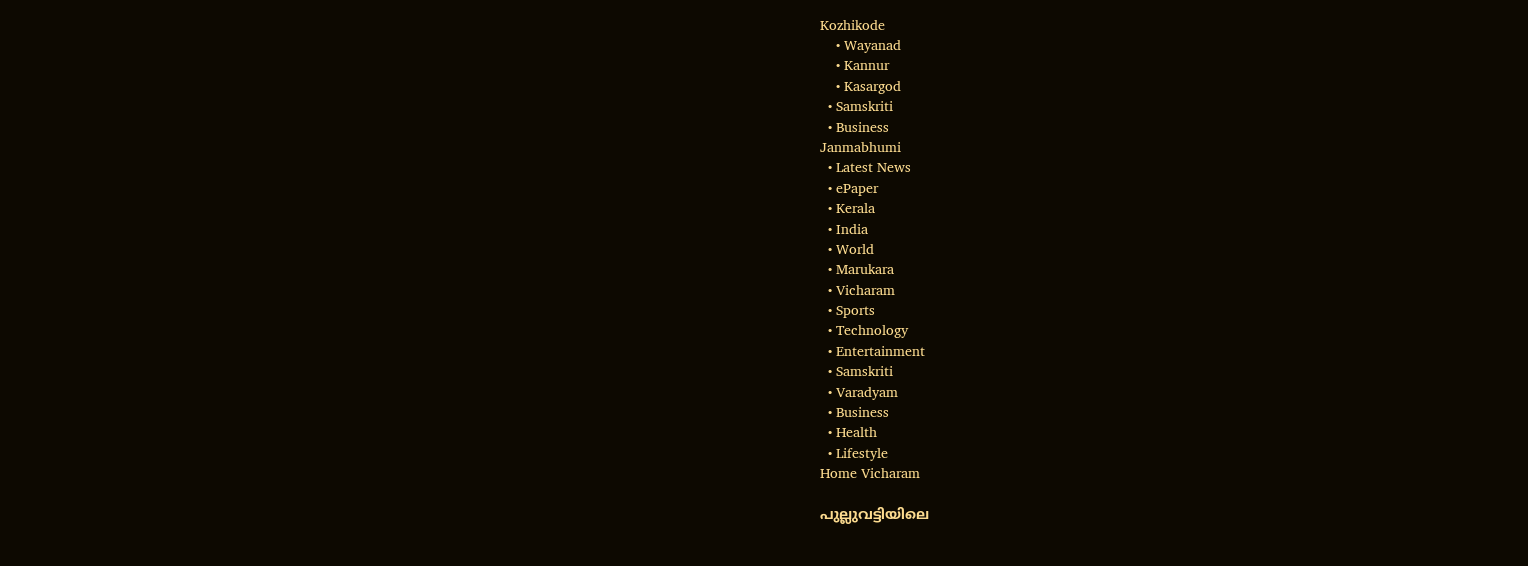Kozhikode
    • Wayanad
    • Kannur
    • Kasargod
  • Samskriti
  • Business
Janmabhumi
  • Latest News
  • ePaper
  • Kerala
  • India
  • World
  • Marukara
  • Vicharam
  • Sports
  • Technology
  • Entertainment
  • Samskriti
  • Varadyam
  • Business
  • Health
  • Lifestyle
Home Vicharam

പുല്ലുവട്ടിയിലെ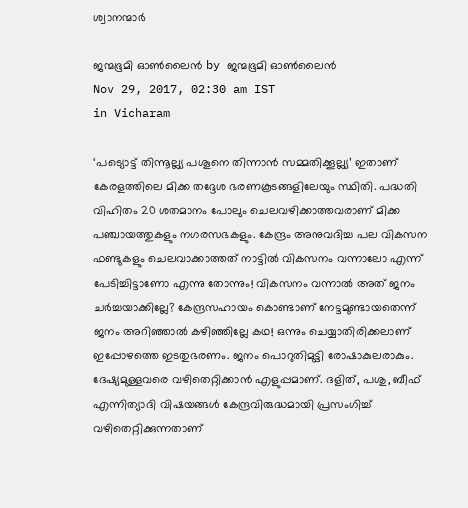ശ്വാനന്മാര്‍

ജന്മഭൂമി ഓണ്‍ലൈന്‍ by ജന്മഭൂമി ഓണ്‍ലൈന്‍
Nov 29, 2017, 02:30 am IST
in Vicharam

‘പട്യൊട്ട് തിന്നൂല്ല്യ പശൂനെ തിന്നാന്‍ സമ്മതിക്കൂല്ല്യ’ ഇതാണ് കേരളത്തിലെ മിക്ക തദ്ദേശ ഭരണകൂടങ്ങളിലേയും സ്ഥിതി. പദ്ധതി വിഹിതം 20 ശതമാനം പോലും ചെലവഴിക്കാത്തവരാണ് മിക്ക പഞ്ചായത്തുകളും നഗരസഭകളും. കേന്ദ്രം അനുവദിച്ച പല വികസന ഫണ്ടുകളും ചെലവാക്കാത്തത് നാട്ടില്‍ വികസനം വന്നാലോ എന്ന് പേടിച്ചിട്ടാണോ എന്നു തോന്നും! വികസനം വന്നാല്‍ അത് ജനം ചര്‍ച്ചയാക്കില്ലേ? കേന്ദ്രസഹായം കൊണ്ടാണ് നേട്ടമുണ്ടായതെന്ന് ജനം അറിഞ്ഞാല്‍ കഴിഞ്ഞില്ലേ കഥ! ഒന്നും ചെയ്യാതിരിക്കലാണ് ഇപ്പോഴത്തെ ഇടതുഭരണം. ജനം പൊറുതിമുട്ടി രോഷാകുലരാകും. ദേഷ്യമുള്ളവരെ വഴിതെറ്റിക്കാന്‍ എളുപ്പമാണ്. ദളിത്, പശു, ബീഫ് എന്നിത്യാദി വിഷയങ്ങള്‍ കേന്ദ്രവിരുദ്ധമായി പ്രസംഗിച്ച് വഴിതെറ്റിക്കുന്നതാണ്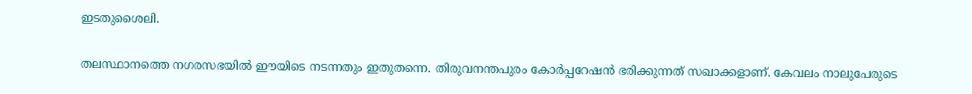ഇടതുശൈലി.

തലസ്ഥാനത്തെ നഗരസഭയില്‍ ഈയിടെ നടന്നതും ഇതുതന്നെ. തിരുവനന്തപുരം കോര്‍പ്പറേഷന്‍ ഭരിക്കുന്നത് സഖാക്കളാണ്. കേവലം നാലുപേരുടെ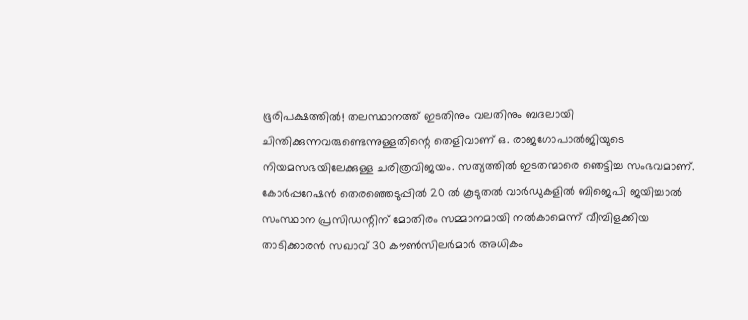ഭൂരിപക്ഷത്തില്‍! തലസ്ഥാനത്ത് ഇടതിനും വലതിനും ബദലായി ചിന്തിക്കുന്നവരുണ്ടെന്നുള്ളതിന്റെ തെളിവാണ് ഒ. രാജഗോപാല്‍ജിയുടെ നിയമസഭയിലേക്കുള്ള ചരിത്രവിജയം. സത്യത്തില്‍ ഇടതന്മാരെ ഞെട്ടിച്ച സംഭവമാണ്. കോര്‍പ്പറേഷന്‍ തെരഞ്ഞെടുപ്പില്‍ 20 ല്‍ കൂടുതല്‍ വാര്‍ഡുകളില്‍ ബിജെപി ജയിച്ചാല്‍ സംസ്ഥാന പ്രസിഡന്റിന് മോതിരം സമ്മാനമായി നല്‍കാമെന്ന് വീമ്പിളക്കിയ താടിക്കാരന്‍ സഖാവ് 30 കൗണ്‍സിലര്‍മാര്‍ അധികം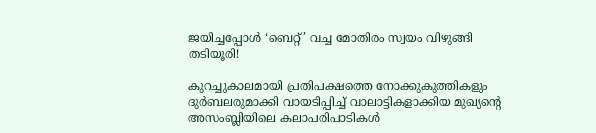ജയിച്ചപ്പോള്‍ ‘ബെറ്റ്’ വച്ച മോതിരം സ്വയം വിഴുങ്ങി തടിയൂരി!

കുറച്ചുകാലമായി പ്രതിപക്ഷത്തെ നോക്കുകുത്തികളും ദുര്‍ബലരുമാക്കി വായടിപ്പിച്ച് വാലാട്ടികളാക്കിയ മുഖ്യന്റെ അസംബ്ലിയിലെ കലാപരിപാടികള്‍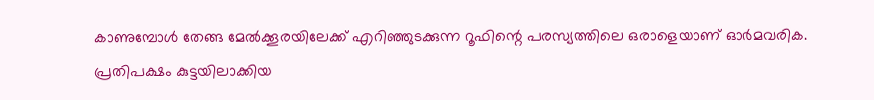കാണുമ്പോള്‍ തേങ്ങ മേല്‍ക്കൂരയിലേക്ക് എറിഞ്ഞുടക്കുന്ന റൂഫിന്റെ പരസ്യത്തിലെ ഒരാളെയാണ് ഓര്‍മവരിക. പ്രതിപക്ഷം കുട്ടയിലാക്കിയ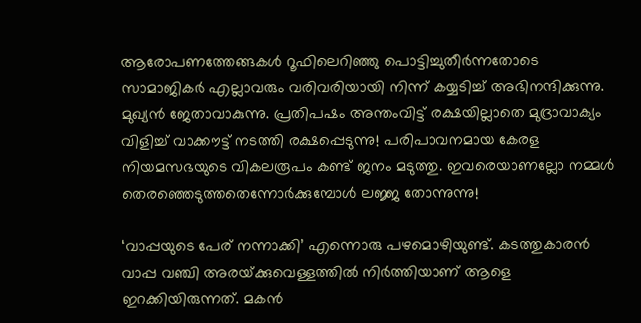ആരോപണത്തേങ്ങകള്‍ റൂഫിലെറിഞ്ഞു പൊട്ടിച്ചുതീര്‍ന്നതോടെ സാമാജികര്‍ എല്ലാവരും വരിവരിയായി നിന്ന് കയ്യടിച്ച് അഭിനന്ദിക്കുന്നു. മുഖ്യന്‍ ജേതാവാകുന്നു. പ്രതിപഷം അന്തംവിട്ട് രക്ഷയില്ലാതെ മുദ്രാവാക്യം വിളിച്ച് വാക്കൗട്ട് നടത്തി രക്ഷപ്പെടുന്നു! പരിപാവനമായ കേരള നിയമസഭയുടെ വികലരൂപം കണ്ട് ജനം മടുത്തു. ഇവരെയാണല്ലോ നമ്മള്‍ തെരഞ്ഞെടുത്തതെന്നോര്‍ക്കുമ്പോള്‍ ലജ്ജ തോന്നുന്നു!

‘വാപ്പയുടെ പേര് നന്നാക്കി’ എന്നൊരു പഴമൊഴിയുണ്ട്. കടത്തുകാരന്‍ വാപ്പ വഞ്ചി അരയ്‌ക്കുവെള്ളത്തില്‍ നിര്‍ത്തിയാണ് ആളെ ഇറക്കിയിരുന്നത്. മകന്‍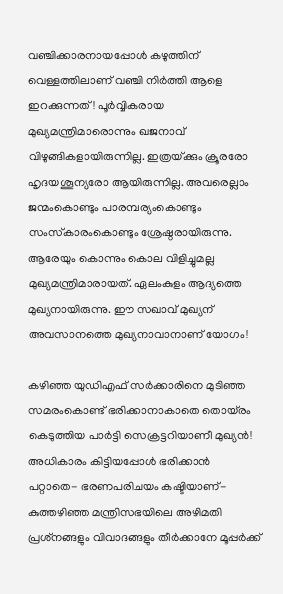വഞ്ചിക്കാരനായപ്പോള്‍ കഴുത്തിന് വെള്ളത്തിലാണ് വഞ്ചി നിര്‍ത്തി ആളെ ഇറക്കുന്നത്! പൂര്‍വ്വികരായ മുഖ്യമന്ത്രിമാരൊന്നും ഖജനാവ് വിഴുങ്ങികളായിരുന്നില്ല. ഇത്രയ്‌ക്കും ക്രൂരരോ ഹൃദയശൂന്യരോ ആയിരുന്നില്ല. അവരെല്ലാം ജന്മംകൊണ്ടും പാരമ്പര്യംകൊണ്ടും സംസ്‌കാരംകൊണ്ടും ശ്രേഷ്ഠരായിരുന്നു. ആരേയും കൊന്നും കൊല വിളിച്ചുമല്ല മുഖ്യമന്ത്രിമാരായത്. ഏലംകുളം ആദ്യത്തെ മുഖ്യനായിരുന്നു. ഈ സഖാവ് മുഖ്യന് അവസാനത്തെ മുഖ്യനാവാനാണ് യോഗം!

കഴിഞ്ഞ യുഡിഎഫ് സര്‍ക്കാരിനെ മുടിഞ്ഞ സമരംകൊണ്ട് ഭരിക്കാനാകാതെ തൊയ്‌രം കെടുത്തിയ പാര്‍ട്ടി സെക്രട്ടറിയാണീ മുഖ്യന്‍! അധികാരം കിട്ടിയപ്പോള്‍ ഭരിക്കാന്‍ പറ്റാതെ- ഭരണപരിചയം കഷ്ടിയാണ്- കുത്തഴിഞ്ഞ മന്ത്രിസഭയിലെ അഴിമതി പ്രശ്‌നങ്ങളും വിവാദങ്ങളും തീര്‍ക്കാനേ മൂപ്പര്‍ക്ക്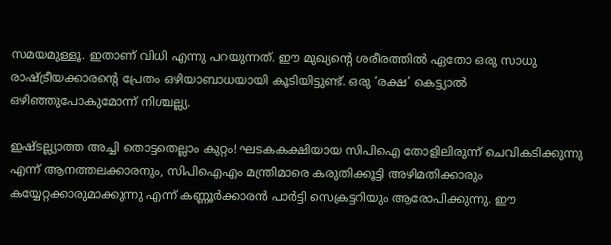സമയമുള്ളൂ. ഇതാണ് വിധി എന്നു പറയുന്നത്. ഈ മുഖ്യന്റെ ശരീരത്തില്‍ ഏതോ ഒരു സാധു രാഷ്‌ട്രീയക്കാരന്റെ പ്രേതം ഒഴിയാബാധയായി കൂടിയിട്ടുണ്ട്. ഒരു ‘രക്ഷ’ കെട്ട്യാല്‍ ഒഴിഞ്ഞുപോകുമോന്ന് നിശ്ചല്ല്യ.

ഇഷ്ടല്ല്യാത്ത അച്ചി തൊട്ടതെല്ലാം കുറ്റം! ഘടകകക്ഷിയായ സിപിഐ തോളിലിരുന്ന് ചെവികടിക്കുന്നു എന്ന് ആനത്തലക്കാരനും, സിപിഐഎം മന്ത്രിമാരെ കരുതിക്കൂട്ടി അഴിമതിക്കാരും കയ്യേറ്റക്കാരുമാക്കുന്നു എന്ന് കണ്ണൂര്‍ക്കാരന്‍ പാര്‍ട്ടി സെക്രട്ടറിയും ആരോപിക്കുന്നു. ഈ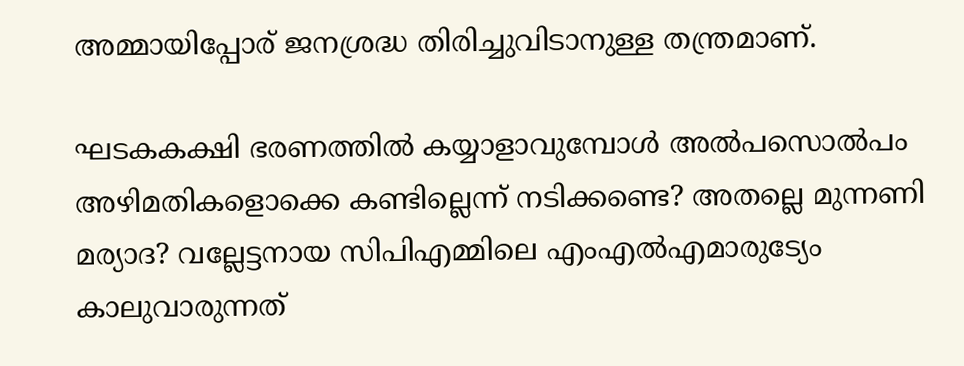അമ്മായിപ്പോര് ജനശ്രദ്ധ തിരിച്ചുവിടാനുള്ള തന്ത്രമാണ്.

ഘടകകക്ഷി ഭരണത്തില്‍ കയ്യാളാവുമ്പോള്‍ അല്‍പസൊല്‍പം അഴിമതികളൊക്കെ കണ്ടില്ലെന്ന് നടിക്കണ്ടെ? അതല്ലെ മുന്നണി മര്യാദ? വല്ലേട്ടനായ സിപിഎമ്മിലെ എംഎല്‍എമാരുട്യേം കാലുവാരുന്നത്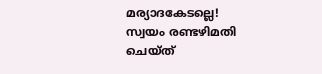മര്യാദകേടല്ലെ! സ്വയം രണ്ടഴിമതി ചെയ്ത്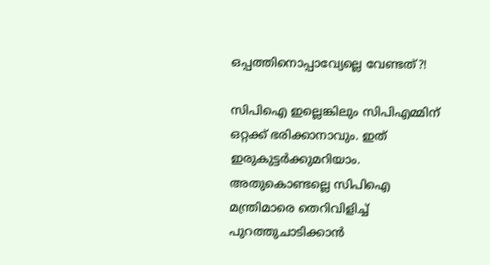ഒപ്പത്തിനൊപ്പാവ്യേല്ലെ വേണ്ടത്?!

സിപിഐ ഇല്ലെങ്കിലും സിപിഎമ്മിന് ഒറ്റക്ക് ഭരിക്കാനാവും. ഇത് ഇരുകുട്ടര്‍ക്കുമറിയാം. അതുകൊണ്ടല്ലെ സിപിഐ മന്ത്രിമാരെ തെറിവിളിച്ച് പുറത്തുചാടിക്കാന്‍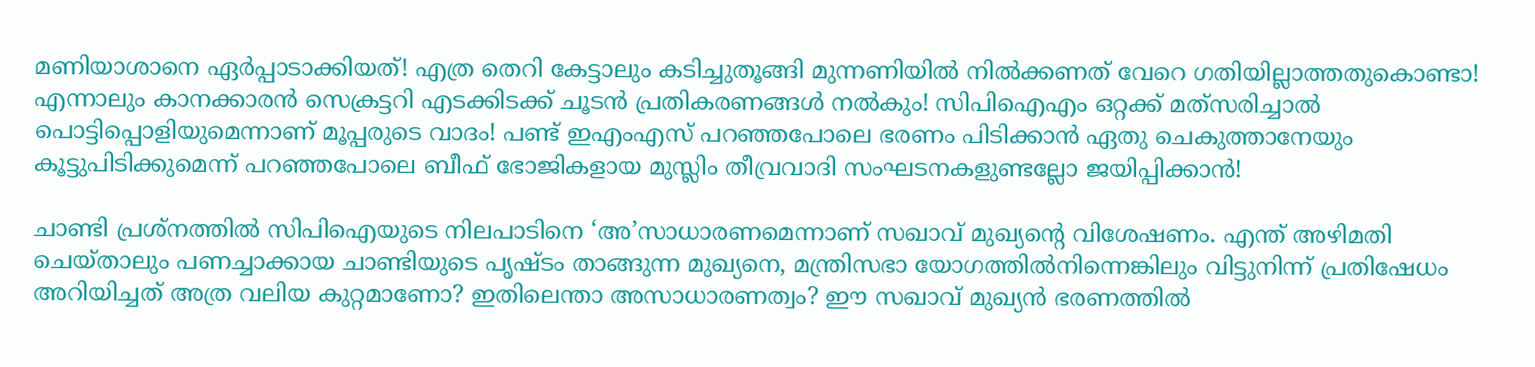മണിയാശാനെ ഏര്‍പ്പാടാക്കിയത്! എത്ര തെറി കേട്ടാലും കടിച്ചുതൂങ്ങി മുന്നണിയില്‍ നില്‍ക്കണത് വേറെ ഗതിയില്ലാത്തതുകൊണ്ടാ! എന്നാലും കാനക്കാരന്‍ സെക്രട്ടറി എടക്കിടക്ക് ചൂടന്‍ പ്രതികരണങ്ങള്‍ നല്‍കും! സിപിഐഎം ഒറ്റക്ക് മത്‌സരിച്ചാല്‍ പൊട്ടിപ്പൊളിയുമെന്നാണ് മൂപ്പരുടെ വാദം! പണ്ട് ഇഎംഎസ് പറഞ്ഞപോലെ ഭരണം പിടിക്കാന്‍ ഏതു ചെകുത്താനേയും കൂട്ടുപിടിക്കുമെന്ന് പറഞ്ഞപോലെ ബീഫ് ഭോജികളായ മുസ്ലിം തീവ്രവാദി സംഘടനകളുണ്ടല്ലോ ജയിപ്പിക്കാന്‍!

ചാണ്ടി പ്രശ്‌നത്തില്‍ സിപിഐയുടെ നിലപാടിനെ ‘അ’സാധാരണമെന്നാണ് സഖാവ് മുഖ്യന്റെ വിശേഷണം. എന്ത് അഴിമതി ചെയ്താലും പണച്ചാക്കായ ചാണ്ടിയുടെ പൃഷ്ടം താങ്ങുന്ന മുഖ്യനെ, മന്ത്രിസഭാ യോഗത്തില്‍നിന്നെങ്കിലും വിട്ടുനിന്ന് പ്രതിഷേധം അറിയിച്ചത് അത്ര വലിയ കുറ്റമാണോ? ഇതിലെന്താ അസാധാരണത്വം? ഈ സഖാവ് മുഖ്യന്‍ ഭരണത്തില്‍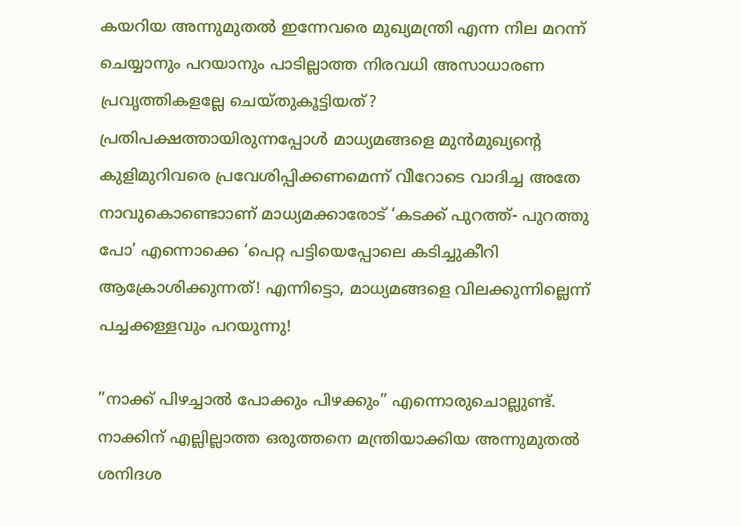കയറിയ അന്നുമുതല്‍ ഇന്നേവരെ മുഖ്യമന്ത്രി എന്ന നില മറന്ന് ചെയ്യാനും പറയാനും പാടില്ലാത്ത നിരവധി അസാധാരണ പ്രവൃത്തികളല്ലേ ചെയ്തുകൂട്ടിയത്? പ്രതിപക്ഷത്തായിരുന്നപ്പോള്‍ മാധ്യമങ്ങളെ മുന്‍മുഖ്യന്റെ കുളിമുറിവരെ പ്രവേശിപ്പിക്കണമെന്ന് വീറോടെ വാദിച്ച അതേ നാവുകൊണ്ടൊാണ് മാധ്യമക്കാരോട് ‘കടക്ക് പുറത്ത്- പുറത്തു പോ’ എന്നൊക്കെ ‘പെറ്റ പട്ടിയെപ്പോലെ കടിച്ചുകീറി ആക്രോശിക്കുന്നത്! എന്നിട്ടൊ, മാധ്യമങ്ങളെ വിലക്കുന്നില്ലെന്ന് പച്ചക്കള്ളവും പറയുന്നു!

”നാക്ക് പിഴച്ചാല്‍ പോക്കും പിഴക്കും” എന്നൊരുചൊല്ലുണ്ട്. നാക്കിന് എല്ലില്ലാത്ത ഒരുത്തനെ മന്ത്രിയാക്കിയ അന്നുമുതല്‍ ശനിദശ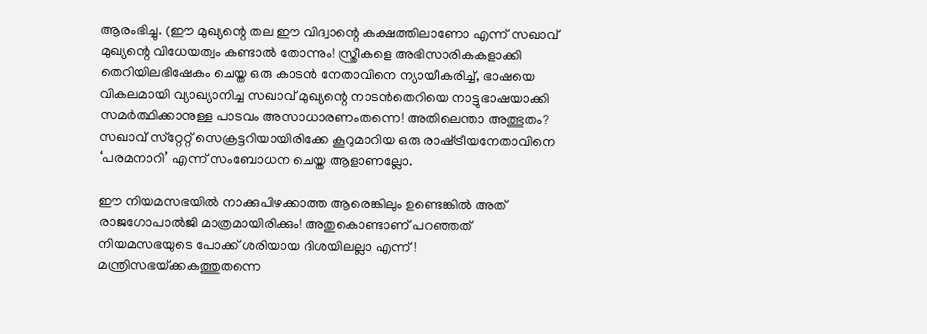ആരംഭിച്ചു. (ഈ മുഖ്യന്റെ തല ഈ വിദ്വാന്റെ കക്ഷത്തിലാണോ എന്ന് സഖാവ് മുഖ്യന്റെ വിധേയത്വം കണ്ടാല്‍ തോന്നും! സ്ത്രീകളെ അഭിസാരികകളാക്കി തെറിയിലഭിഷേകം ചെയ്ത ഒരു കാടന്‍ നേതാവിനെ ന്യായീകരിച്ച്, ഭാഷയെ വികലമായി വ്യാഖ്യാനിച്ച സഖാവ് മുഖ്യന്റെ നാടന്‍തെറിയെ നാട്ടുഭാഷയാക്കി സമര്‍ത്ഥിക്കാനുള്ള പാടവം അസാധാരണംതന്നെ! അതിലെന്താ അത്ഭുതം? സഖാവ് സ്‌റ്റേറ്റ് സെക്രട്ടറിയായിരിക്കേ കൂറുമാറിയ ഒരു രാഷ്‌ട്രീയനേതാവിനെ ‘പരമനാറി’ എന്ന് സംബോധന ചെയ്ത ആളാണല്ലോ.

ഈ നിയമസഭയില്‍ നാക്കുപിഴക്കാത്ത ആരെങ്കിലും ഉണ്ടെങ്കില്‍ അത് രാജഗോപാല്‍ജി മാത്രമായിരിക്കും! അതുകൊണ്ടാണ് പറഞ്ഞത് നിയമസഭയുടെ പോക്ക് ശരിയായ ദിശയിലല്ലാ എന്ന്! മന്ത്രിസഭയ്‌ക്കകത്തുതന്നെ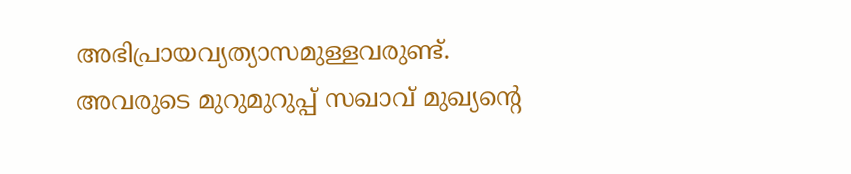അഭിപ്രായവ്യത്യാസമുള്ളവരുണ്ട്. അവരുടെ മുറുമുറുപ്പ് സഖാവ് മുഖ്യന്റെ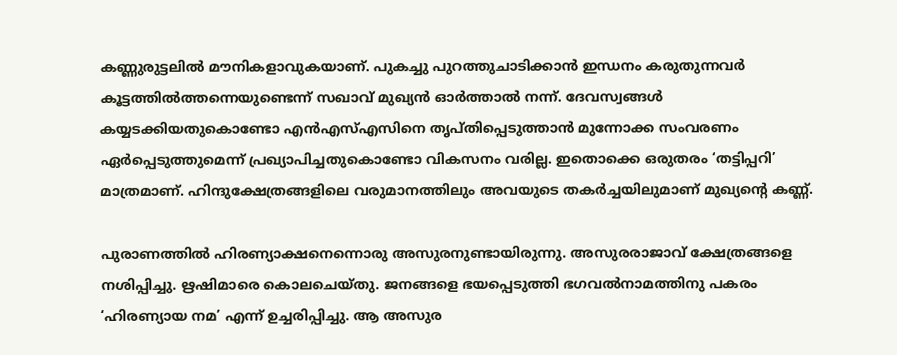കണ്ണുരുട്ടലില്‍ മൗനികളാവുകയാണ്. പുകച്ചു പുറത്തുചാടിക്കാന്‍ ഇന്ധനം കരുതുന്നവര്‍ കൂട്ടത്തില്‍ത്തന്നെയുണ്ടെന്ന് സഖാവ് മുഖ്യന്‍ ഓര്‍ത്താല്‍ നന്ന്. ദേവസ്വങ്ങള്‍ കയ്യടക്കിയതുകൊണ്ടോ എന്‍എസ്എസിനെ തൃപ്തിപ്പെടുത്താന്‍ മുന്നോക്ക സംവരണം ഏര്‍പ്പെടുത്തുമെന്ന് പ്രഖ്യാപിച്ചതുകൊണ്ടോ വികസനം വരില്ല. ഇതൊക്കെ ഒരുതരം ‘തട്ടിപ്പറി’ മാത്രമാണ്. ഹിന്ദുക്ഷേത്രങ്ങളിലെ വരുമാനത്തിലും അവയുടെ തകര്‍ച്ചയിലുമാണ് മുഖ്യന്റെ കണ്ണ്.

പുരാണത്തില്‍ ഹിരണ്യാക്ഷനെന്നൊരു അസുരനുണ്ടായിരുന്നു. അസുരരാജാവ് ക്ഷേത്രങ്ങളെ നശിപ്പിച്ചു. ഋഷിമാരെ കൊലചെയ്തു. ജനങ്ങളെ ഭയപ്പെടുത്തി ഭഗവല്‍നാമത്തിനു പകരം ‘ഹിരണ്യായ നമ’ എന്ന് ഉച്ചരിപ്പിച്ചു. ആ അസുര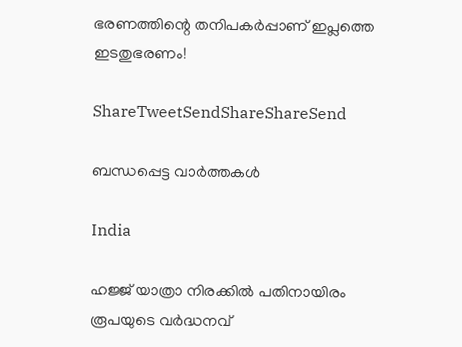ഭരണത്തിന്റെ തനിപകര്‍പ്പാണ് ഇപ്ലത്തെ ഇടതുഭരണം!

ShareTweetSendShareShareSend

ബന്ധപ്പെട്ട വാര്‍ത്തകള്‍

India

ഹജ്ജ് യാത്രാ നിരക്കിൽ പതിനായിരം രൂപയുടെ വർദ്ധനവ്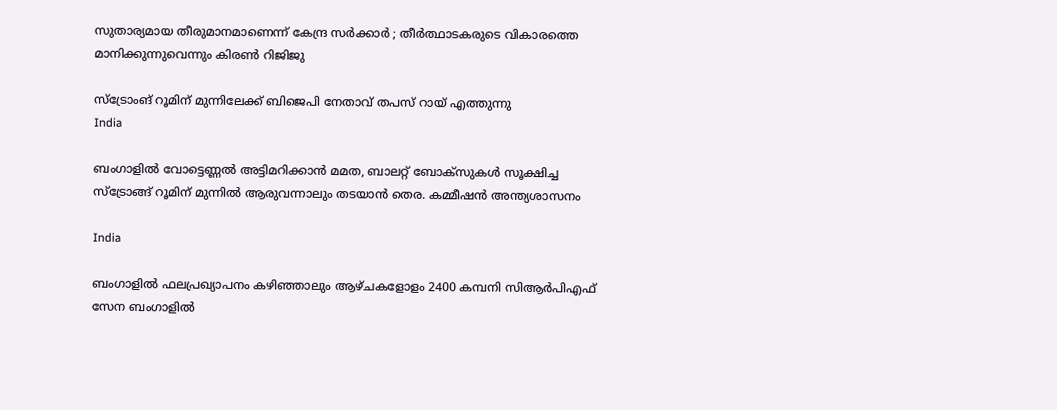സുതാര്യമായ തീരുമാനമാണെന്ന് കേന്ദ്ര സർക്കാർ ; തീർത്ഥാടകരുടെ വികാരത്തെ മാനിക്കുന്നുവെന്നും കിരൺ റിജിജു

സ്ട്രോംങ് റൂമിന് മുന്നിലേക്ക് ബിജെപി നേതാവ് തപസ് റായ് എത്തുന്നു
India

ബംഗാളില്‍ വോട്ടെണ്ണല്‍ അട്ടിമറിക്കാന്‍ മമത, ബാലറ്റ് ബോക്സുകള്‍ സൂക്ഷിച്ച സ്ട്രോങ്ങ് റൂമിന് മുന്നില്‍ ആരുവന്നാലും തടയാന്‍ തെര. കമ്മീഷന്‍ അന്ത്യശാസനം

India

ബംഗാളില്‍ ഫലപ്രഖ്യാപനം കഴിഞ്ഞാലും ആഴ്ചകളോളം 2400 കമ്പനി സിആര്‍പിഎഫ് സേന ബംഗാളില്‍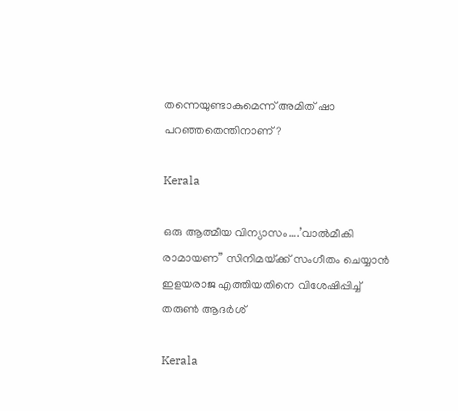തന്നെയുണ്ടാകുമെന്ന് അമിത് ഷാ പറഞ്ഞതെന്തിനാണ്?

Kerala

ഒരു ആത്മീയ വിന്യാസം….’വാല്‍മീകി രാമായണ” സിനിമയ്‌ക്ക് സംഗീതം ചെയ്യാന്‍ ഇളയരാജ എത്തിയതിനെ വിശേഷിപ്പിച്ച് തരുണ്‍ ആദര്‍ശ്

Kerala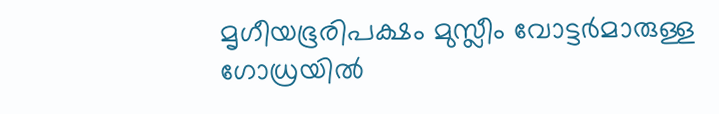മൃഗീയഭൂരിപക്ഷം മുസ്ലീം വോട്ടര്‍മാരുള്ള ഗോധ്രയില്‍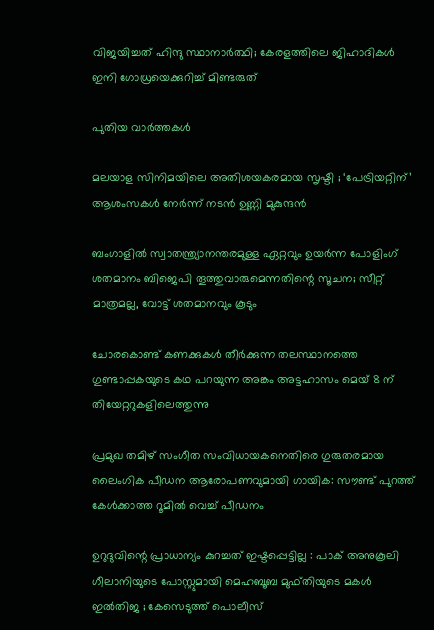വിജയിച്ചത് ഹിന്ദു സ്ഥാനാര്‍ത്ഥി; കേരളത്തിലെ ജിഹാദികള്‍ ഇനി ഗോധ്രയെക്കുറിച്ച് മിണ്ടരുത്

പുതിയ വാര്‍ത്തകള്‍

മലയാള സിനിമയിലെ അതിശയകരമായ സൃഷ്ടി ; ‘പേട്രിയറ്റിന്’ ആശംസകൾ നേർന്ന് നടൻ ഉണ്ണി മുകുന്ദൻ

ബംഗാളില്‍ സ്വാതന്ത്ര്യാനന്തരമുള്ള ഏറ്റവും ഉയര്‍ന്ന പോളിംഗ് ശതമാനം ബിജെപി തൂത്തുവാരുമെന്നതിന്റെ സൂചന; സീറ്റ് മാത്രമല്ല, വോട്ട് ശതമാനവും കൂടും

ചോരകൊണ്ട് കണക്കുകൾ തീർക്കുന്ന തലസ്ഥാനത്തെ ഗുണ്ടാപ്പകയുടെ കഥ പറയുന്ന അങ്കം അട്ടഹാസം മെയ് 8 ന് തിയേറ്ററുകളിലെത്തുന്നു

പ്രമുഖ തമിഴ് സംഗീത സംവിധായകനെതിരെ ഗുരുതരമായ ലൈംഗിക പീഡന ആരോപണവുമായി ഗായിക: സൗണ്ട് പുറത്ത് കേൾക്കാത്ത റൂമിൽ വെച്ച് പീഡനം

ഉറുദുവിന്റെ പ്രാധാന്യം കുറച്ചത് ഇഷ്ടപ്പെട്ടില്ല : പാക് അനുകൂലി ഗീലാനിയുടെ പോസ്റ്റുമായി മെഹബൂബ മുഫ്തിയുടെ മകൾ ഇൽതിജ ; കേസെടുത്ത് പൊലീസ്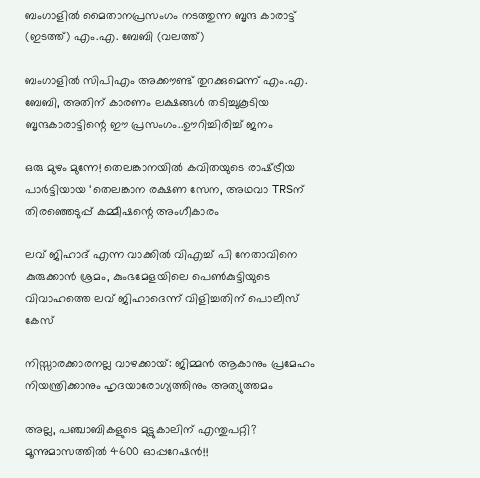ബംഗാളില്‍ മൈതാനപ്രസംഗം നടത്തുന്ന ബൃന്ദ കാരാട്ട് (ഇടത്ത്) എം.എ. ബേബി (വലത്ത്)

ബംഗാളില്‍ സിപിഎം അക്കൗണ്ട് തുറക്കുമെന്ന് എം.എ. ബേബി, അതിന് കാരണം ലക്ഷങ്ങള്‍ തടിച്ചുകൂടിയ ബൃന്ദകാരാട്ടിന്റെ ഈ പ്രസംഗം..ഊറിച്ചിരിച്ച് ജനം

ഒരു മുഴം മുന്നേ! തെലങ്കാനയിൽ കവിതയുടെ രാഷ്‌ട്രീയ പാർട്ടിയായ ‘തെലങ്കാന രക്ഷണ സേന, അഥവാ TRSന് തിരഞ്ഞെടുപ്പ് കമ്മീഷന്റെ അംഗീകാരം

ലവ് ജിഹാദ് എന്ന വാക്കില്‍ വിഎച്ച് പി നേതാവിനെ കുരുക്കാന്‍ ശ്രമം, കുംഭമേളയിലെ പെണ്‍കുട്ടിയുടെ വിവാഹത്തെ ലവ് ജിഹാദെന്ന് വിളിച്ചതിന് പൊലീസ് കേസ്

നിസ്സാരക്കാരനല്ല വാഴക്കായ്: ജിമ്മൻ ആകാനും പ്രമേഹം നിയന്ത്രിക്കാനും ഹൃദയാരോഗ്യത്തിനും അത്യുത്തമം

അല്ല, പഞ്ചാബികളുടെ മുട്ടുകാലിന് എന്തുപറ്റി? മൂന്നുമാസത്തിൽ 4600 ഓപ്പറേഷൻ!!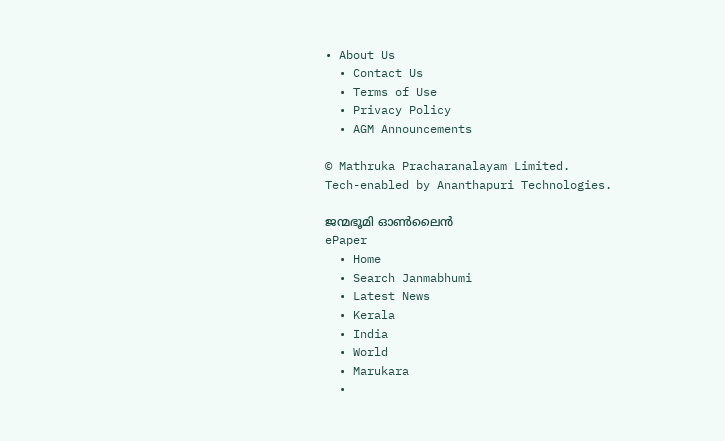• About Us
  • Contact Us
  • Terms of Use
  • Privacy Policy
  • AGM Announcements

© Mathruka Pracharanalayam Limited.
Tech-enabled by Ananthapuri Technologies.

ജന്മഭൂമി ഓണ്‍ലൈന്‍
ePaper
  • Home
  • Search Janmabhumi
  • Latest News
  • Kerala
  • India
  • World
  • Marukara
  •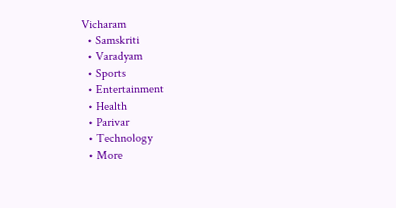Vicharam
  • Samskriti
  • Varadyam
  • Sports
  • Entertainment
  • Health
  • Parivar
  • Technology
  • More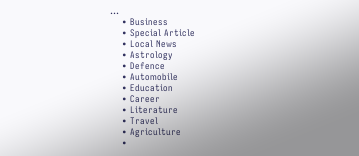…
    • Business
    • Special Article
    • Local News
    • Astrology
    • Defence
    • Automobile
    • Education
    • Career
    • Literature
    • Travel
    • Agriculture
    •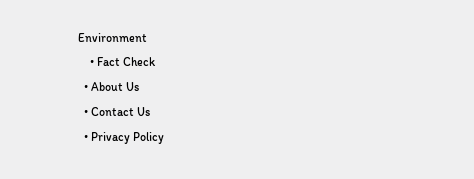Environment
    • Fact Check
  • About Us
  • Contact Us
  • Privacy Policy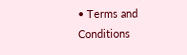• Terms and Conditions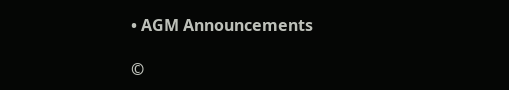• AGM Announcements

©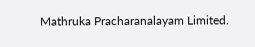Mathruka Pracharanalayam Limited.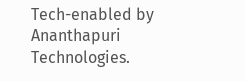Tech-enabled by Ananthapuri Technologies.